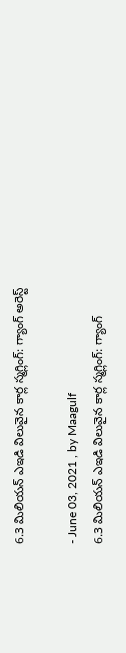6.3 మిలియన్ ఎఇడి విలువైన కార్ల స్మగ్లింగ్: గ్యాంగ్ అరెస్ట్

- June 03, 2021 , by Maagulf
6.3 మిలియన్ ఎఇడి విలువైన కార్ల స్మగ్లింగ్: గ్యాంగ్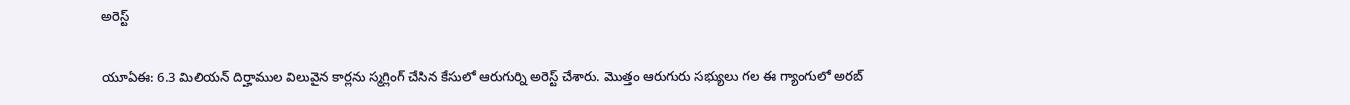అరెస్ట్

యూఏఈ: 6.3 మిలియన్ దిర్హాముల విలువైన కార్లను స్మగ్లింగ్ చేసిన కేసులో ఆరుగుర్ని అరెస్ట్ చేశారు. మొత్తం ఆరుగురు సభ్యులు గల ఈ గ్యాంగులో అరబ్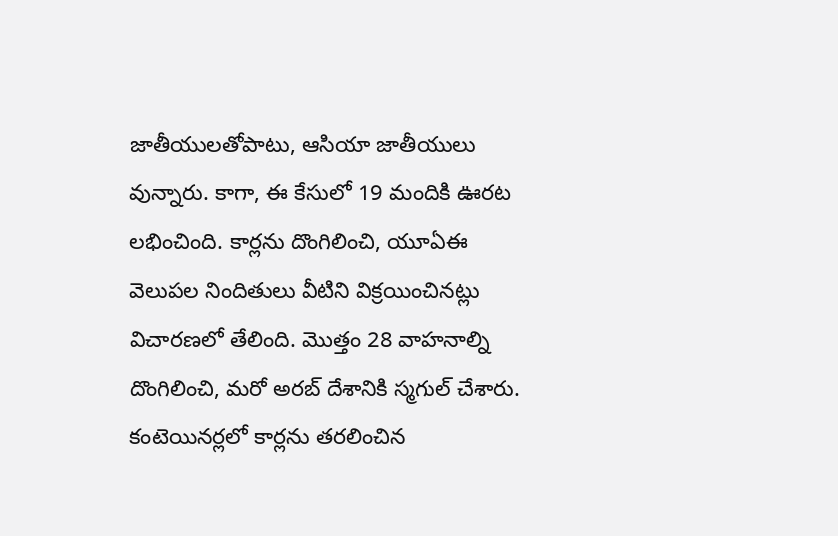జాతీయులతోపాటు, ఆసియా జాతీయులు వున్నారు. కాగా, ఈ కేసులో 19 మందికి ఊరట లభించింది. కార్లను దొంగిలించి, యూఏఈ వెలుపల నిందితులు వీటిని విక్రయించినట్లు విచారణలో తేలింది. మొత్తం 28 వాహనాల్ని దొంగిలించి, మరో అరబ్ దేశానికి స్మగుల్ చేశారు. కంటెయినర్లలో కార్లను తరలించిన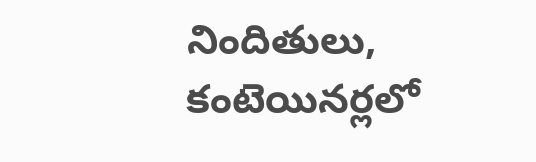నిందితులు, కంటెయినర్లలో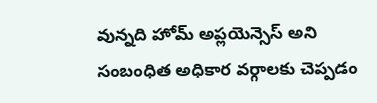వున్నది హోమ్ అప్లయెన్సెస్ అని సంబంధిత అధికార వర్గాలకు చెప్పడం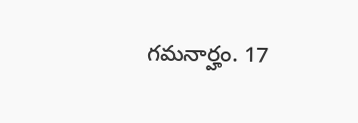గమనార్హం. 17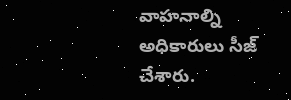వాహనాల్ని అధికారులు సీజ్ చేశారు.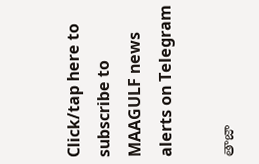Click/tap here to subscribe to MAAGULF news alerts on Telegram

తాజా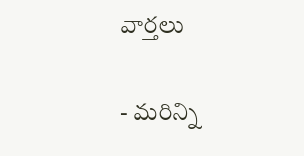వార్తలు

- మరిన్ని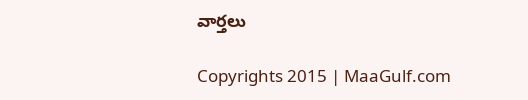వార్తలు

Copyrights 2015 | MaaGulf.com